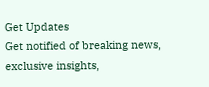Get Updates
Get notified of breaking news, exclusive insights,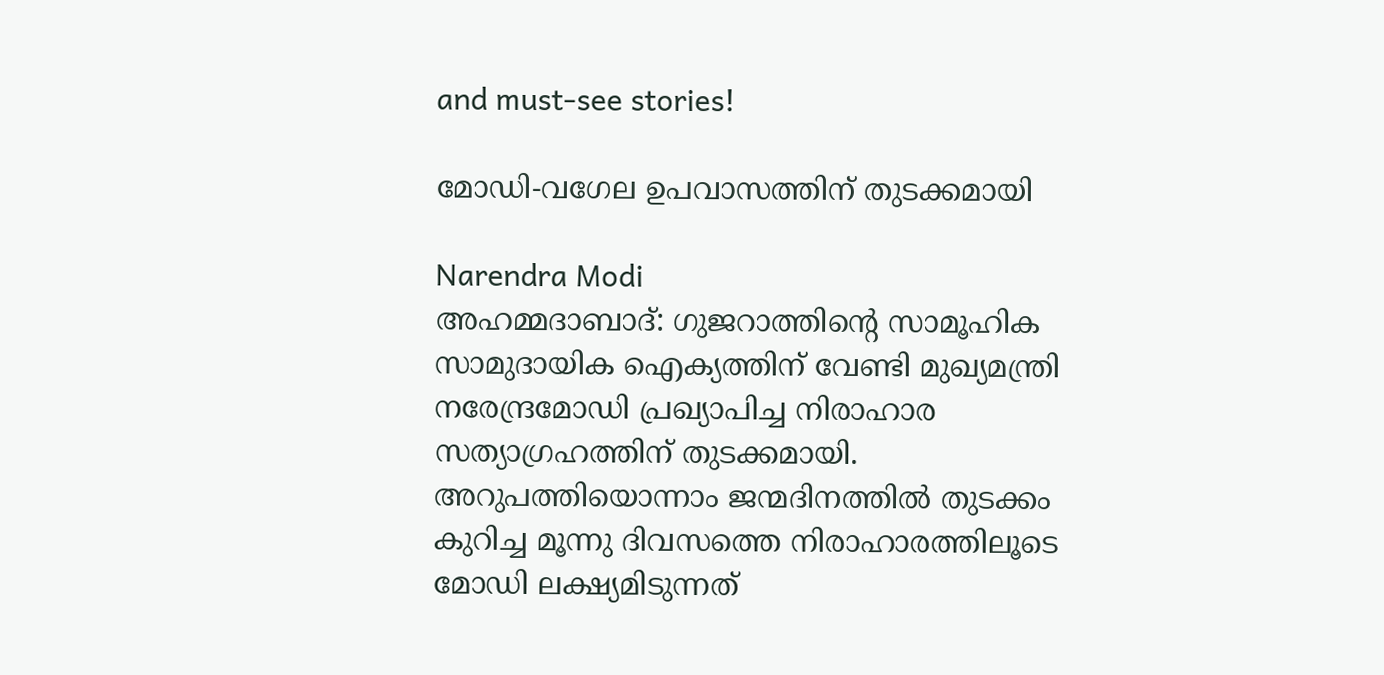and must-see stories!

മോഡി-വഗേല ഉപവാസത്തിന് തുടക്കമായി

Narendra Modi
അഹമ്മദാബാദ്: ഗുജറാത്തിന്റെ സാമൂഹിക സാമുദായിക ഐക്യത്തിന് വേണ്ടി മുഖ്യമന്ത്രി നരേന്ദ്രമോഡി പ്രഖ്യാപിച്ച നിരാഹാര സത്യാഗ്രഹത്തിന് തുടക്കമായി. അറുപത്തിയൊന്നാം ജന്മദിനത്തില്‍ തുടക്കം കുറിച്ച മൂന്നു ദിവസത്തെ നിരാഹാരത്തിലൂടെ മോഡി ലക്ഷ്യമിടുന്നത്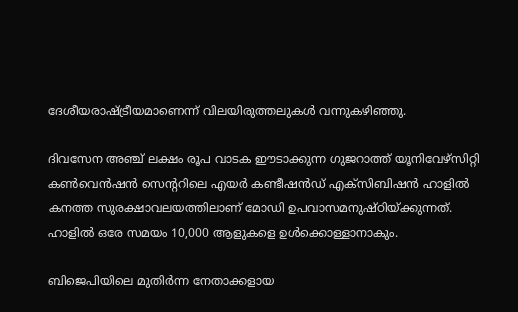ദേശീയരാഷ്ട്രീയമാണെന്ന് വിലയിരുത്തലുകള്‍ വന്നുകഴിഞ്ഞു.

ദിവസേന അഞ്ച് ലക്ഷം രൂപ വാടക ഈടാക്കുന്ന ഗുജറാത്ത് യൂനിവേഴ്‌സിറ്റി കണ്‍വെന്‍ഷന്‍ സെന്ററിലെ എയര്‍ കണ്ടീഷന്‍ഡ് എക്‌സിബിഷന്‍ ഹാളില്‍ കനത്ത സുരക്ഷാവലയത്തിലാണ് മോഡി ഉപവാസമനുഷ്ഠിയ്ക്കുന്നത്. ഹാളില്‍ ഒരേ സമയം 10,000 ആളുകളെ ഉള്‍ക്കൊള്ളാനാകും.

ബിജെപിയിലെ മുതിര്‍ന്ന നേതാക്കളായ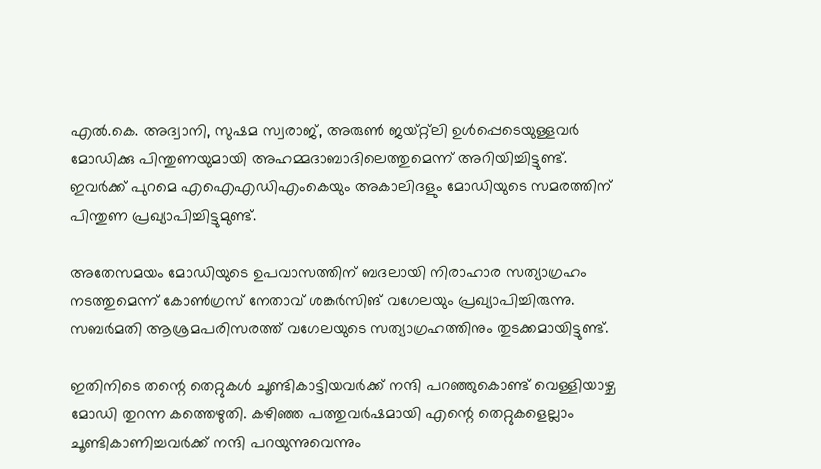എല്‍.കെ. അദ്വാനി, സുഷമ സ്വരാജ്, അരുണ്‍ ജയ്റ്റ്‌ലി ഉള്‍പ്പെടെയുള്ളവര്‍ മോഡിക്കു പിന്തുണയുമായി അഹമ്മദാബാദിലെത്തുമെന്ന് അറിയിച്ചിട്ടുണ്ട്. ഇവര്‍ക്ക് പുറമെ എഐഎഡിഎംകെയും അകാലിദളും മോഡിയുടെ സമരത്തിന് പിന്തുണ പ്രഖ്യാപിച്ചിട്ടുമുണ്ട്.

അതേസമയം മോഡിയുടെ ഉപവാസത്തിന് ബദലായി നിരാഹാര സത്യാഗ്രഹം നടത്തുമെന്ന് കോണ്‍ഗ്രസ് നേതാവ് ശങ്കര്‍സിങ് വഗേലയും പ്രഖ്യാപിച്ചിരുന്നു. സബര്‍മതി ആശ്രമപരിസരത്ത് വഗേലയുടെ സത്യാഗ്രഹത്തിനും തുടക്കമായിട്ടുണ്ട്.

ഇതിനിടെ തന്റെ തെറ്റുകള്‍ ചൂണ്ടികാട്ടിയവര്‍ക്ക് നന്ദി പറഞ്ഞുകൊണ്ട് വെള്ളിയാഴ്ച മോഡി തുറന്ന കത്തെഴുതി. കഴിഞ്ഞ പത്തുവര്‍ഷമായി എന്റെ തെറ്റുകളെല്ലാം ചൂണ്ടികാണിച്ചവര്‍ക്ക് നന്ദി പറയുന്നുവെന്നും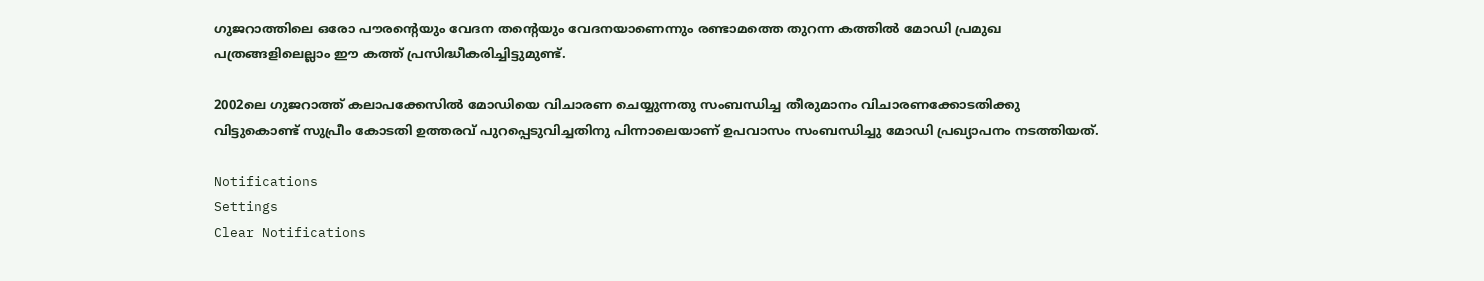ഗുജറാത്തിലെ ഒരോ പൗരന്റെയും വേദന തന്റെയും വേദനയാണെന്നും രണ്ടാമത്തെ തുറന്ന കത്തില്‍ മോഡി പ്രമുഖ പത്രങ്ങളിലെല്ലാം ഈ കത്ത് പ്രസിദ്ധീകരിച്ചിട്ടുമുണ്ട്.

2002ലെ ഗുജറാത്ത് കലാപക്കേസില്‍ മോഡിയെ വിചാരണ ചെയ്യുന്നതു സംബന്ധിച്ച തീരുമാനം വിചാരണക്കോടതിക്കു വിട്ടുകൊണ്ട് സുപ്രീം കോടതി ഉത്തരവ് പുറപ്പെടുവിച്ചതിനു പിന്നാലെയാണ് ഉപവാസം സംബന്ധിച്ചു മോഡി പ്രഖ്യാപനം നടത്തിയത്.

Notifications
Settings
Clear Notifications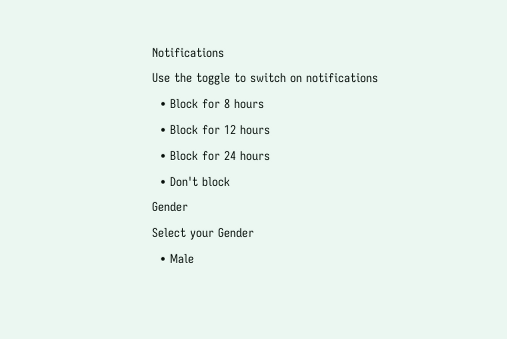Notifications
Use the toggle to switch on notifications
  • Block for 8 hours
  • Block for 12 hours
  • Block for 24 hours
  • Don't block
Gender
Select your Gender
  • Male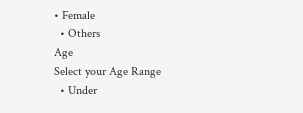• Female
  • Others
Age
Select your Age Range
  • Under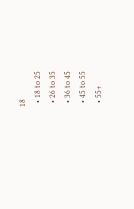18
  • 18 to 25
  • 26 to 35
  • 36 to 45
  • 45 to 55
  • 55+